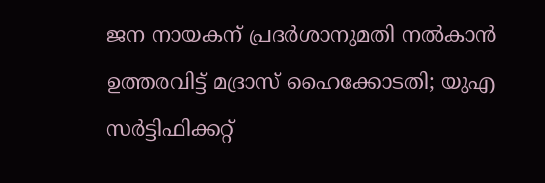ജന നായകന് പ്രദര്‍ശാനുമതി നല്‍കാന്‍ ഉത്തരവിട്ട് മദ്രാസ് ഹൈക്കോടതി; യുഎ സര്‍ട്ടിഫിക്കറ്റ്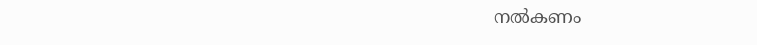നല്‍കണം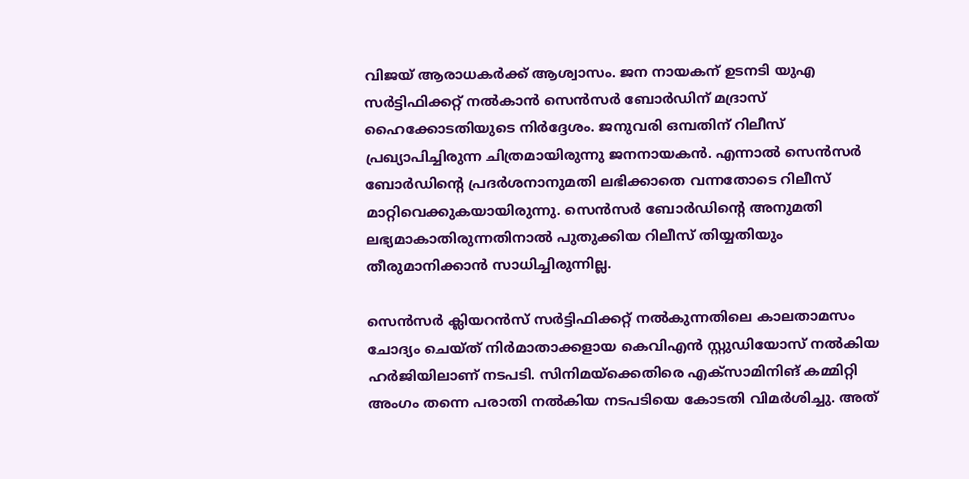വിജയ് ആരാധകര്‍ക്ക് ആശ്വാസം. ജന നായകന് ഉടനടി യുഎ സര്‍ട്ടിഫിക്കറ്റ് നല്‍കാന്‍ സെന്‍സര്‍ ബോര്‍ഡിന് മദ്രാസ് ഹൈക്കോടതിയുടെ നിര്‍ദ്ദേശം. ജനുവരി ഒമ്പതിന് റിലീസ് പ്രഖ്യാപിച്ചിരുന്ന ചിത്രമായിരുന്നു ജനനായകന്‍. എന്നാല്‍ സെന്‍സര്‍ ബോര്‍ഡിന്റെ പ്രദര്‍ശനാനുമതി ലഭിക്കാതെ വന്നതോടെ റിലീസ് മാറ്റിവെക്കുകയായിരുന്നു. സെന്‍സര്‍ ബോര്‍ഡിന്റെ അനുമതി ലഭ്യമാകാതിരുന്നതിനാല്‍ പുതുക്കിയ റിലീസ് തിയ്യതിയും തീരുമാനിക്കാന്‍ സാധിച്ചിരുന്നില്ല.

സെന്‍സര്‍ ക്ലിയറന്‍സ് സര്‍ട്ടിഫിക്കറ്റ് നല്‍കുന്നതിലെ കാലതാമസം ചോദ്യം ചെയ്ത് നിര്‍മാതാക്കളായ കെവിഎന്‍ സ്റ്റുഡിയോസ് നല്‍കിയ ഹര്‍ജിയിലാണ് നടപടി. സിനിമയ്‌ക്കെതിരെ എക്‌സാമിനിങ് കമ്മിറ്റി അംഗം തന്നെ പരാതി നല്‍കിയ നടപടിയെ കോടതി വിമര്‍ശിച്ചു. അത്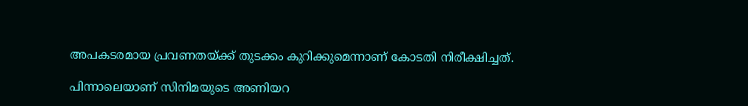അപകടരമായ പ്രവണതയ്ക്ക് തുടക്കം കുറിക്കുമെന്നാണ് കോടതി നിരീക്ഷിച്ചത്.

പിന്നാലെയാണ് സിനിമയുടെ അണിയറ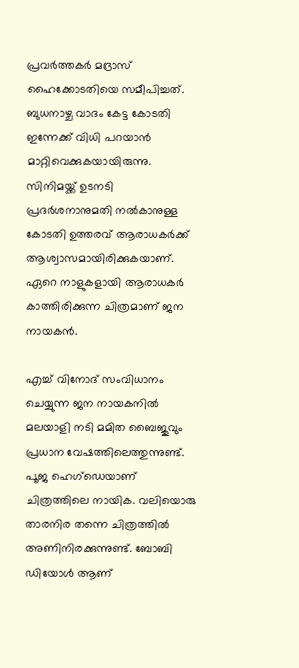പ്രവര്‍ത്തകര്‍ മദ്രാസ് ഹൈക്കോടതിയെ സമീപിച്ചത്. ബുധനാഴ്ച വാദം കേട്ട കോടതി ഇന്നേക്ക് വിധി പറയാന്‍ മാറ്റിവെക്കുകയായിരുന്നു. സിനിമയ്ക്ക് ഉടനടി പ്രദര്‍ശനാനുമതി നല്‍കാനുള്ള കോടതി ഉത്തരവ് ആരാധകര്‍ക്ക് ആശ്വാസമായിരിക്കുകയാണ്. ഏറെ നാളുകളായി ആരാധകര്‍ കാത്തിരിക്കുന്ന ചിത്രമാണ് ജന നായകന്‍.

എച്ച് വിനോദ് സംവിധാനം ചെയ്യുന്ന ജന നായകനില്‍ മലയാളി നടി മമിത ബൈജുവും പ്രധാന വേഷത്തിലെത്തുന്നുണ്ട്. പൂജ ഹെഗ്‌ഡെയാണ് ചിത്രത്തിലെ നായിക. വലിയൊരു താരനിര തന്നെ ചിത്രത്തില്‍ അണിനിരക്കുന്നുണ്ട്. ബോബി ഡിയോള്‍ ആണ്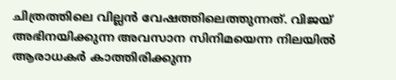ചിത്രത്തിലെ വില്ലന്‍ വേഷത്തിലെത്തുന്നത്. വിജയ് അഭിനയിക്കുന്ന അവസാന സിനിമയെന്ന നിലയില്‍ ആരാധകര്‍ കാത്തിരിക്കുന്ന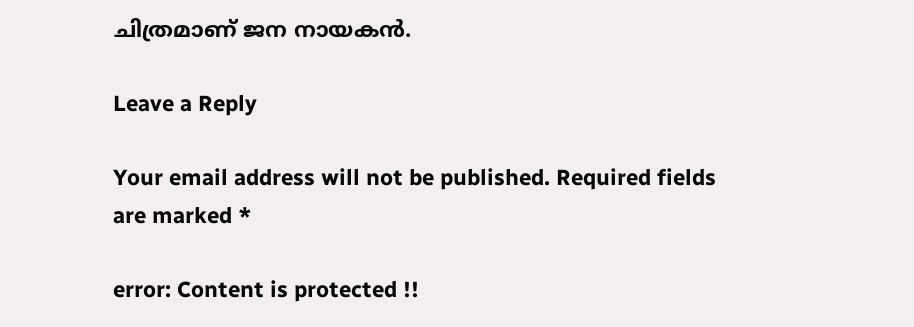ചിത്രമാണ് ജന നായകന്‍.

Leave a Reply

Your email address will not be published. Required fields are marked *

error: Content is protected !!